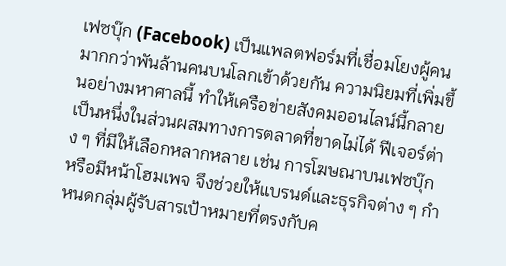เฟซบุ๊ก (Facebook) เป็นแพลตฟอร์มที่เชื่อมโยงผู้คนมากกว่าพันล้านคนบนโลกเข้าด้วยกัน ความนิยมที่เพิ่มขึ้นอย่างมหาศาลนี้ ทำให้เครือข่ายสังคมออนไลน์นี้กลายเป็นหนึ่งในส่วนผสมทางการตลาดที่ขาดไม่ได้ ฟีเจอร์ต่าง ๆ ที่มีให้เลือกหลากหลาย เช่น การโฆษณาบนเฟซบุ๊ก หรือมีหน้าโฮมเพจ จึงช่วยให้แบรนด์และธุรกิจต่าง ๆ กำหนดกลุ่มผู้รับสารเป้าหมายที่ตรงกับค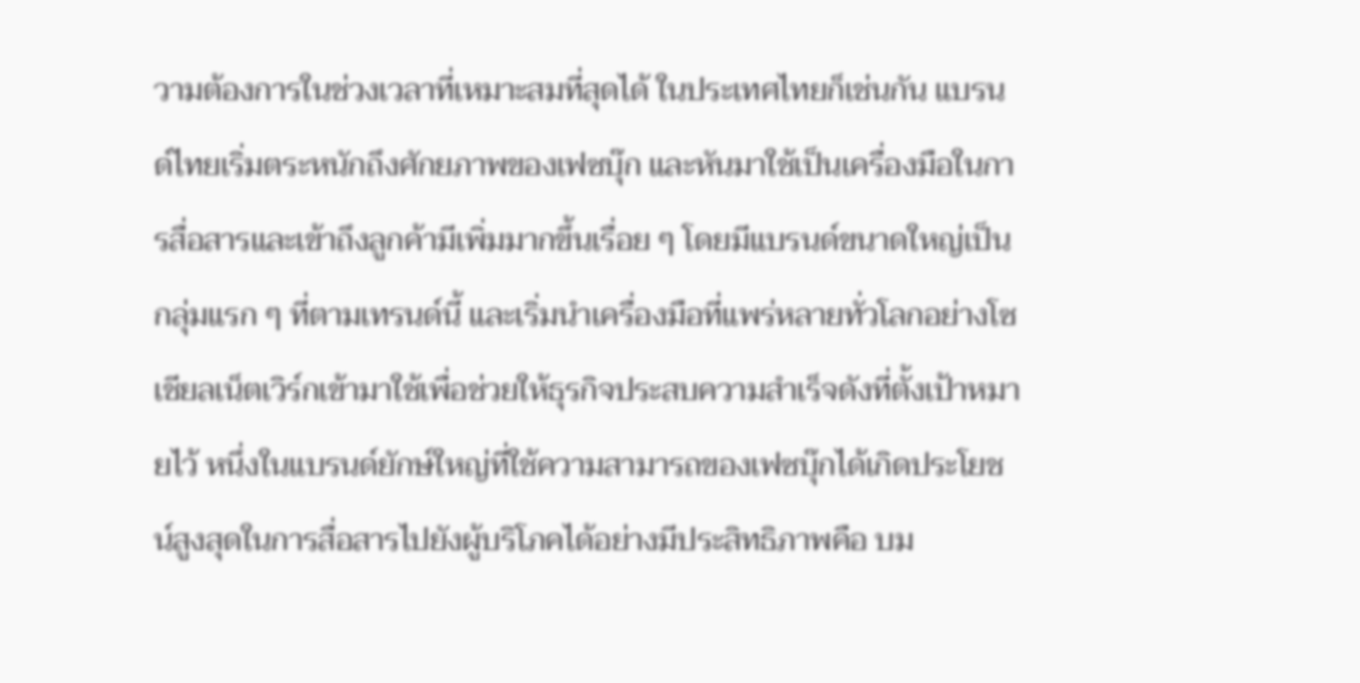วามต้องการในช่วงเวลาที่เหมาะสมที่สุดได้ ในประเทศไทยก็เช่นกัน แบรนด์ไทยเริ่มตระหนักถึงศักยภาพของเฟซบุ๊ก และหันมาใช้เป็นเครื่องมือในการสื่อสารและเข้าถึงลูกค้ามีเพิ่มมากขึ้นเรื่อย ๆ โดยมีแบรนด์ขนาดใหญ่เป็นกลุ่มแรก ๆ ที่ตามเทรนด์นี้ และเริ่มนำเครื่องมือที่แพร่หลายทั่วโลกอย่างโซเชียลเน็ตเวิร์กเข้ามาใช้เพื่อช่วยให้ธุรกิจประสบความสำเร็จดังที่ตั้งเป้าหมายไว้ หนึ่งในแบรนด์ยักษ์ใหญ่ที่ใช้ความสามารถของเฟซบุ๊กได้เกิดประโยชน์สูงสุดในการสื่อสารไปยังผู้บริโภคได้อย่างมีประสิทธิภาพคือ บม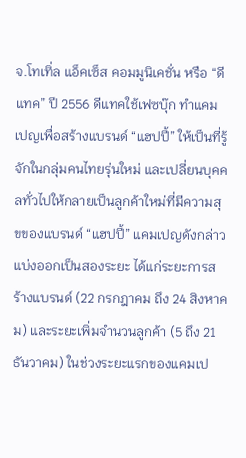จ.โทเทิ่ล แอ็คเซ็ส คอมมูนิเคชั่น หรือ “ดีแทค” ปี 2556 ดีแทคใช้เฟซบุ๊ก ทำแคมเปญเพื่อสร้างแบรนด์ “แฮปปี้” ให้เป็นที่รู้จักในกลุ่มคนไทยรุ่นใหม่ และเปลี่ยนบุคคลทั่วไปให้กลายเป็นลูกค้าใหม่ที่มีความสุขของแบรนด์ “แฮปปี้” แคมเปญดังกล่าวแบ่งออกเป็นสองระยะ ได้แก่ระยะการสร้างแบรนด์ (22 กรกฎาคม ถึง 24 สิงหาคม) และระยะเพิ่มจำนวนลูกค้า (5 ถึง 21 ธันวาคม) ในช่วงระยะแรกของแคมเป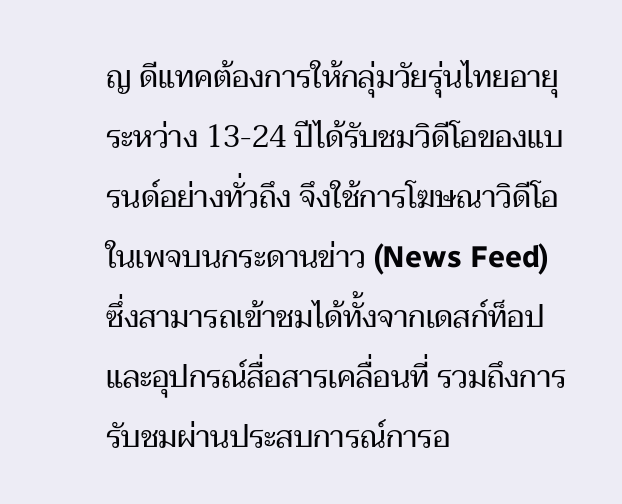ญ ดีแทคต้องการให้กลุ่มวัยรุ่นไทยอายุระหว่าง 13-24 ปีได้รับชมวิดีโอของแบรนด์อย่างทั่วถึง จึงใช้การโฆษณาวิดีโอในเพจบนกระดานข่าว (News Feed) ซึ่งสามารถเข้าชมได้ทั้งจากเดสก์ท็อปและอุปกรณ์สื่อสารเคลื่อนที่ รวมถึงการรับชมผ่านประสบการณ์การอ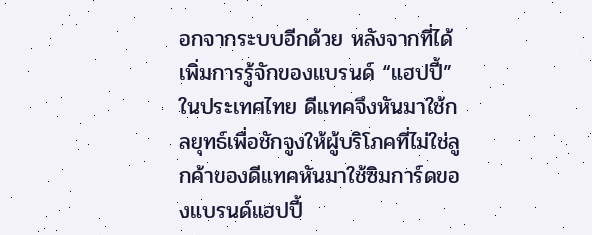อกจากระบบอีกด้วย หลังจากที่ได้เพิ่มการรู้จักของแบรนด์ “แฮปปี้” ในประเทศไทย ดีแทคจึงหันมาใช้กลยุทธ์เพื่อชักจูงให้ผู้บริโภคที่ไม่ใช่ลูกค้าของดีแทคหันมาใช้ซิมการ์ดของแบรนด์แฮปปี้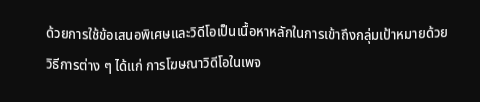ด้วยการใช้ข้อเสนอพิเศษและวิดีโอเป็นเนื้อหาหลักในการเข้าถึงกลุ่มเป้าหมายด้วยวิธีการต่าง ๆ ได้แก่ การโฆษณาวิดีโอในเพจ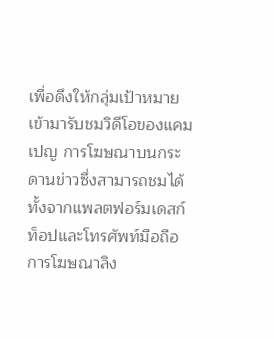เพื่อดึงให้กลุ่มเป้าหมายเข้ามารับชมวิดีโอของแคมเปญ การโฆษณาบนกระดานข่าวซึ่งสามารถชมได้ทั้งจากแพลตฟอร์มเดสก์ท็อปและโทรศัพท์มือถือ การโฆษณาลิง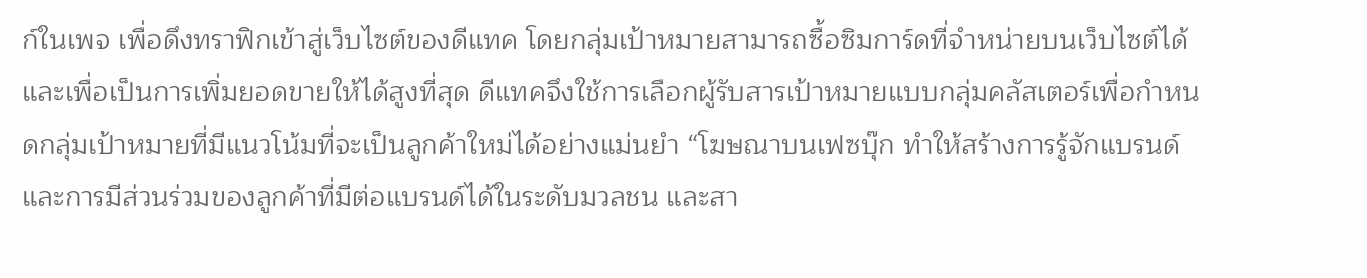ก์ในเพจ เพื่อดึงทราฟิกเข้าสู่เว็บไซต์ของดีแทค โดยกลุ่มเป้าหมายสามารถซื้อซิมการ์ดที่จำหน่ายบนเว็บไซต์ได้ และเพื่อเป็นการเพิ่มยอดขายให้ได้สูงที่สุด ดีแทคจึงใช้การเลือกผู้รับสารเป้าหมายแบบกลุ่มคลัสเตอร์เพื่อกำหนดกลุ่มเป้าหมายที่มีแนวโน้มที่จะเป็นลูกค้าใหม่ได้อย่างแม่นยำ “โฆษณาบนเฟซบุ๊ก ทำให้สร้างการรู้จักแบรนด์และการมีส่วนร่วมของลูกค้าที่มีต่อแบรนด์ได้ในระดับมวลชน และสา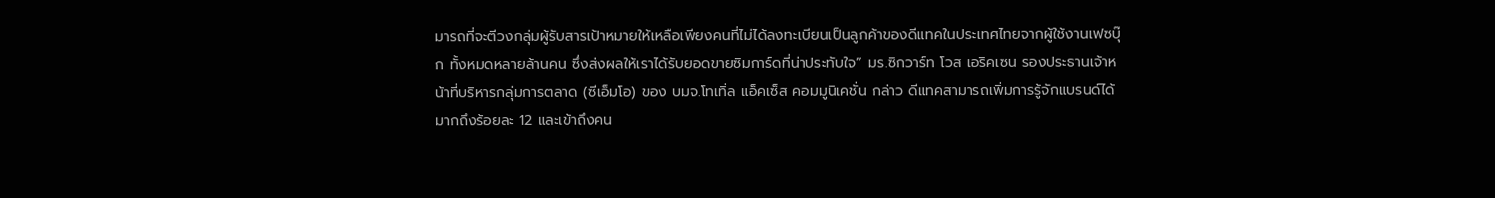มารถที่จะตีวงกลุ่มผู้รับสารเป้าหมายให้เหลือเพียงคนที่ไม่ได้ลงทะเบียนเป็นลูกค้าของดีแทคในประเทศไทยจากผู้ใช้งานเฟซบุ๊ก ทั้งหมดหลายล้านคน ซึ่งส่งผลให้เราได้รับยอดขายซิมการ์ดที่น่าประทับใจ” มร.ซิกวาร์ท โวส เอริคเซน รองประธานเจ้าหน้าที่บริหารกลุ่มการตลาด (ซีเอ็มโอ) ของ บมจ.โทเทิ่ล แอ็คเซ็ส คอมมูนิเคชั่น กล่าว ดีแทคสามารถเพิ่มการรู้จักแบรนด์ได้มากถึงร้อยละ 12 และเข้าถึงคน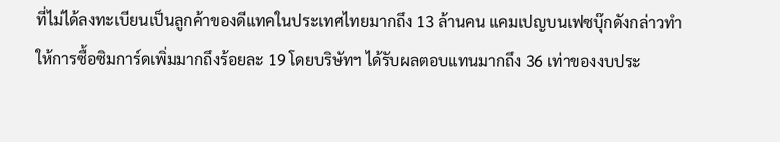ที่ไม่ได้ลงทะเบียนเป็นลูกค้าของดีแทคในประเทศไทยมากถึง 13 ล้านคน แคมเปญบนเฟซบุ๊กดังกล่าวทำให้การซื้อซิมการ์ดเพิ่มมากถึงร้อยละ 19 โดยบริษัทฯ ได้รับผลตอบแทนมากถึง 36 เท่าของงบประ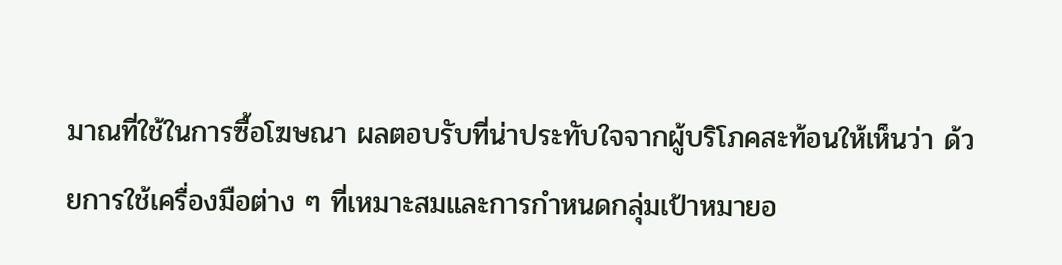มาณที่ใช้ในการซื้อโฆษณา ผลตอบรับที่น่าประทับใจจากผู้บริโภคสะท้อนให้เห็นว่า ด้วยการใช้เครื่องมือต่าง ๆ ที่เหมาะสมและการกำหนดกลุ่มเป้าหมายอ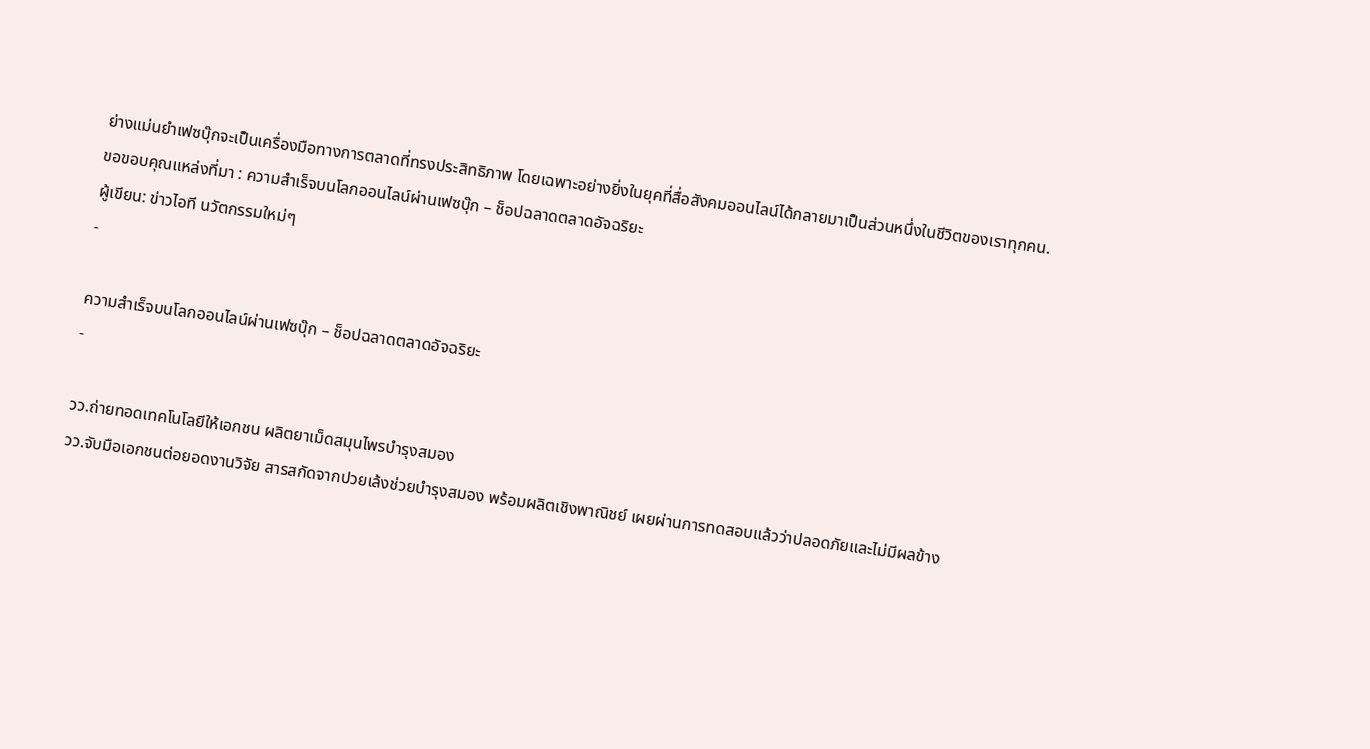ย่างแม่นยำเฟซบุ๊กจะเป็นเครื่องมือทางการตลาดที่ทรงประสิทธิภาพ โดยเฉพาะอย่างยิ่งในยุคที่สื่อสังคมออนไลน์ได้กลายมาเป็นส่วนหนึ่งในชีวิตของเราทุกคน.
ขอขอบคุณแหล่งที่มา : ความสำเร็จบนโลกออนไลน์ผ่านเฟซบุ๊ก – ช็อปฉลาดตลาดอัจฉริยะ
ผู้เขียน: ข่าวไอที นวัตกรรมใหม่ๆ
-

ความสำเร็จบนโลกออนไลน์ผ่านเฟซบุ๊ก – ช็อปฉลาดตลาดอัจฉริยะ
-

วว.ถ่ายทอดเทคโนโลยีให้เอกชน ผลิตยาเม็ดสมุนไพรบำรุงสมอง
วว.จับมือเอกชนต่อยอดงานวิจัย สารสกัดจากปวยเล้งช่วยบำรุงสมอง พร้อมผลิตเชิงพาณิชย์ เผยผ่านการทดสอบแล้วว่าปลอดภัยและไม่มีผลข้าง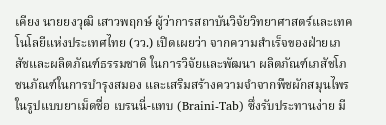เคียง นายยงวุฒิ เสาวพฤกษ์ ผู้ว่าการสถาบันวิจัยวิทยาศาสตร์และเทคโนโลยีแห่งประเทศไทย (วว.) เปิดเผยว่า จากความสำเร็จของฝ่ายเภสัชและผลิตภัณฑ์ธรรมชาติ ในการวิจัยและพัฒนา ผลิตภัณฑ์เภสัชโภชนภัณฑ์ในการบำรุงสมอง และเสริมสร้างความจำจากพืชผักสมุนไพร ในรูปแบบยาเม็ดชื่อ เบรนนี่-แทบ (Braini-Tab) ซึ่งรับประทานง่าย มี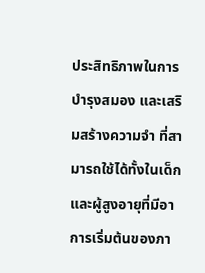ประสิทธิภาพในการบำรุงสมอง และเสริมสร้างความจำ ที่สามารถใช้ได้ทั้งในเด็กและผู้สูงอายุที่มีอาการเริ่มต้นของภา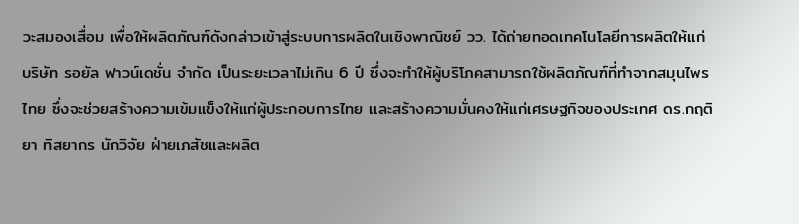วะสมองเสื่อม เพื่อให้ผลิตภัณฑ์ดังกล่าวเข้าสู่ระบบการผลิตในเชิงพาณิชย์ วว. ได้ถ่ายทอดเทคโนโลยีการผลิตให้แก่ บริษัท รอยัล ฟาวน์เดชั่น จำกัด เป็นระยะเวลาไม่เกิน 6 ปี ซึ่งจะทำให้ผู้บริโภคสามารถใช้ผลิตภัณฑ์ที่ทำจากสมุนไพรไทย ซึ่งจะช่วยสร้างความเข้มแข็งให้แก่ผู้ประกอบการไทย และสร้างความมั่นคงให้แก่เศรษฐกิจของประเทศ ดร.กฤติยา ทิสยากร นักวิจัย ฝ่ายเภสัชและผลิต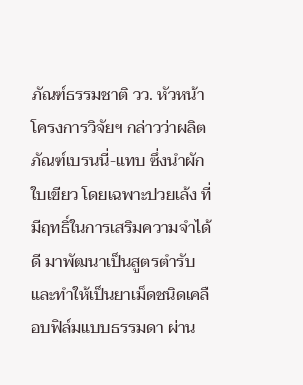ภัณฑ์ธรรมชาติ วว. หัวหน้าโครงการวิจัยฯ กล่าวว่าผลิตภัณฑ์เบรนนี่-แทบ ซึ่งนำผักใบเขียว โดยเฉพาะปวยเล้ง ที่มีฤทธิ์ในการเสริมความจำได้ดี มาพัฒนาเป็นสูตรตำรับและทำให้เป็นยาเม็ดชนิดเคลือบฟิล์มแบบธรรมดา ผ่าน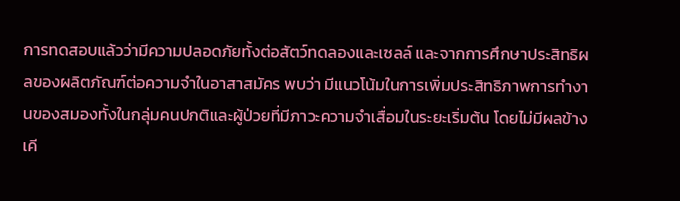การทดสอบแล้วว่ามีความปลอดภัยทั้งต่อสัตว์ทดลองและเซลล์ และจากการศึกษาประสิทธิผลของผลิตภัณฑ์ต่อความจำในอาสาสมัคร พบว่า มีแนวโน้มในการเพิ่มประสิทธิภาพการทำงานของสมองทั้งในกลุ่มคนปกติและผู้ป่วยที่มีภาวะความจำเสื่อมในระยะเริ่มต้น โดยไม่มีผลข้างเคี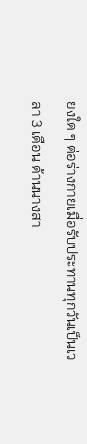ยงใด ๆ ต่อร่างกายเมื่อรับประทานทุกวันเป็นเวลา 3 เดือน ด้านนางสา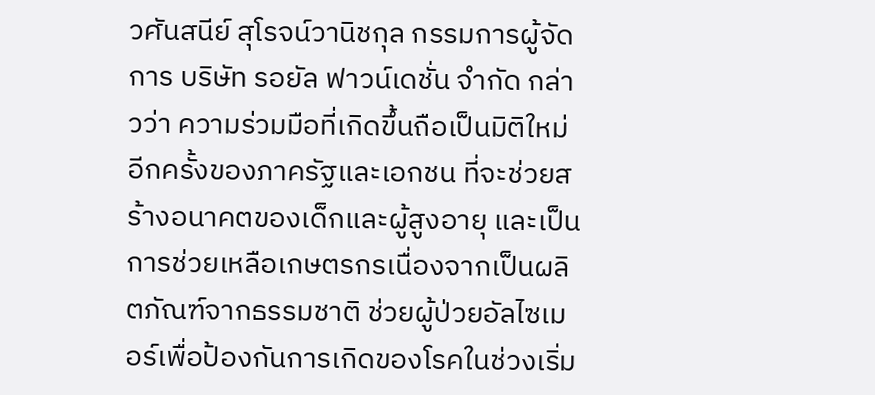วศันสนีย์ สุโรจน์วานิชกุล กรรมการผู้จัดการ บริษัท รอยัล ฟาวน์เดชั่น จำกัด กล่าวว่า ความร่วมมือที่เกิดขึ้นถือเป็นมิติใหม่อีกครั้งของภาครัฐและเอกชน ที่จะช่วยสร้างอนาคตของเด็กและผู้สูงอายุ และเป็นการช่วยเหลือเกษตรกรเนื่องจากเป็นผลิตภัณฑ์จากธรรมชาติ ช่วยผู้ป่วยอัลไซเมอร์เพื่อป้องกันการเกิดของโรคในช่วงเริ่ม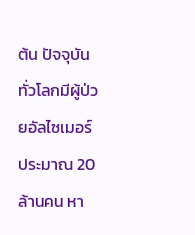ต้น ปัจจุบันทั่วโลกมีผู้ป่วยอัลไซเมอร์ประมาณ 20 ล้านคน หา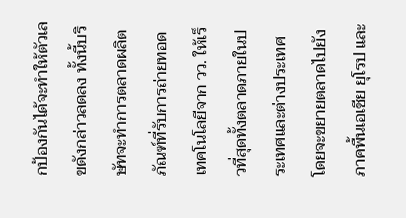กป้องกันได้จะทำให้ตัวเลขดังกล่าวลดลง ทั้งนี้บริษัทจะทำการตลาดผลิตภัณฑ์ที่รับการถ่ายทอดเทคโนโลยีจาก วว. ให้เร็วที่สุดทั้งตลาดภายในประเทศและต่างประเทศ โดยจะขยายตลาดไปยังภาคพื้นเอเชีย ยุโรป และ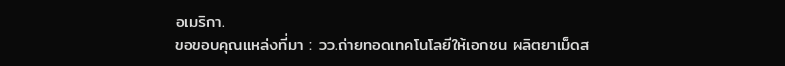อเมริกา.
ขอขอบคุณแหล่งที่มา : วว.ถ่ายทอดเทคโนโลยีให้เอกชน ผลิตยาเม็ดส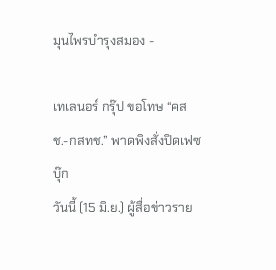มุนไพรบำรุงสมอง -

เทเลนอร์ กรุ๊ป ขอโทษ “คสช.-กสทช.” พาดพิงสั่งปิดเฟซบุ๊ก
วันนี้ (15 มิ.ย.) ผู้สื่อข่าวราย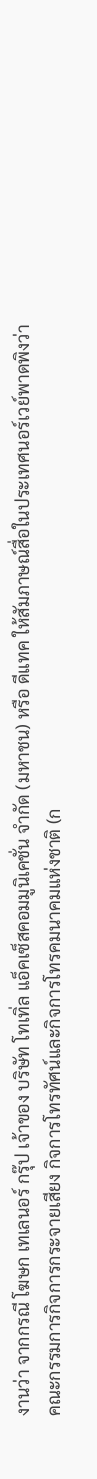งานว่า จากกรณี โฆษก เทเลนอร์ กรุ๊ป เจ้าของ บริษัท โทเทิ่ล แอ็คเซ็สคอมมูนิเคชั่น จำกัด (มหาชน) หรือ ดีแทค ให้สัมภาษณ์สื่อในประเทศนอร์เวย์พาดพิงว่า คณะกรรมการกิจการกระจายเสียง กิจการโทรทัศน์และกิจการโทรคมนาคมแห่งชาติ (ก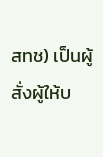สทช) เป็นผู้สั่งผู้ให้บ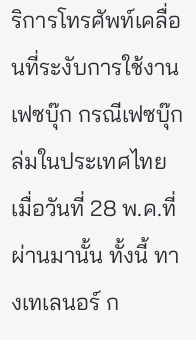ริการโทรศัพท์เคลื่อนที่ระงับการใช้งานเฟซบุ๊ก กรณีเฟซบุ๊กล่มในประเทศไทย เมื่อวันที่ 28 พ.ค.ที่ผ่านมานั้น ทั้งนี้ ทางเทเลนอร์ ก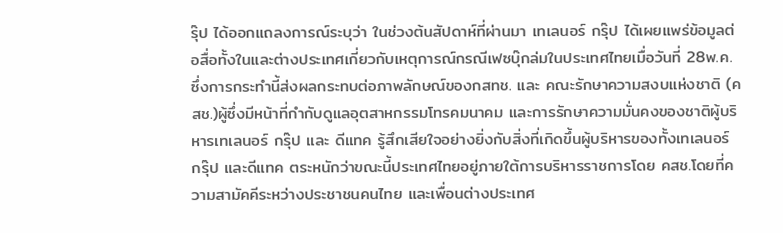รุ๊ป ได้ออกแถลงการณ์ระบุว่า ในช่วงต้นสัปดาห์ที่ผ่านมา เทเลนอร์ กรุ๊ป ได้เผยแพร่ข้อมูลต่อสื่อทั้งในและต่างประเทศเกี่ยวกับเหตุการณ์กรณีเฟซบุ๊กล่มในประเทศไทยเมื่อวันที่ 28พ.ค.ซึ่งการกระทำนี้ส่งผลกระทบต่อภาพลักษณ์ของกสทช. และ คณะรักษาความสงบแห่งชาติ (คสช.)ผู้ซึ่งมีหน้าที่กำกับดูแลอุตสาหกรรมโทรคมนาคม และการรักษาความมั่นคงของชาติผู้บริหารเทเลนอร์ กรุ๊ป และ ดีแทค รู้สึกเสียใจอย่างยิ่งกับสิ่งที่เกิดขึ้นผู้บริหารของทั้งเทเลนอร์ กรุ๊ป และดีแทค ตระหนักว่าขณะนี้ประเทศไทยอยู่ภายใต้การบริหารราชการโดย คสช.โดยที่ความสามัคคีระหว่างประชาชนคนไทย และเพื่อนต่างประเทศ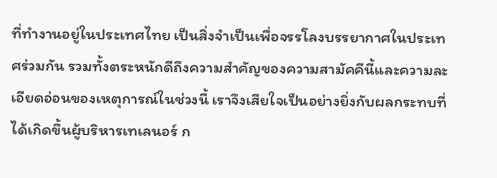ที่ทำงานอยู่ในประเทศไทย เป็นสิ่งจำเป็นเพื่อจรรโลงบรรยากาศในประเทศร่วมกัน รวมทั้งตระหนักดีถึงความสำคัญของความสามัคคีนี้และความละเอียดอ่อนของเหตุการณ์ในช่วงนี้ เราจึงเสียใจเป็นอย่างยิ่งกับผลกระทบที่ได้เกิดขึ้นผู้บริหารเทเลนอร์ ก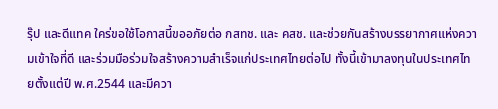รุ๊ป และดีแทค ใคร่ขอใช้โอกาสนี้ขออภัยต่อ กสทช. และ คสช. และช่วยกันสร้างบรรยากาศแห่งความเข้าใจที่ดี และร่วมมือร่วมใจสร้างความสำเร็จแก่ประเทศไทยต่อไป ทั้งนี้เข้ามาลงทุนในประเทศไทยตั้งแต่ปี พ.ศ.2544 และมีควา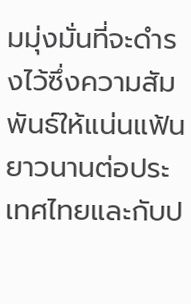มมุ่งมั่นที่จะดำรงไว้ซึ่งความสัมพันธ์ให้แน่นแฟ้นยาวนานต่อประเทศไทยและกับป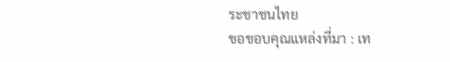ระชาชนไทย
ขอขอบคุณแหล่งที่มา : เท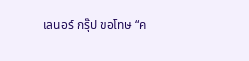เลนอร์ กรุ๊ป ขอโทษ “ค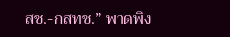สช.-กสทช.” พาดพิง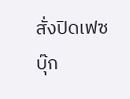สั่งปิดเฟซบุ๊ก